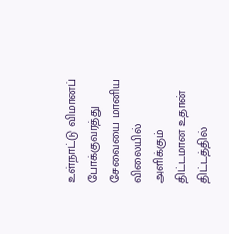உள்நாட்டு விமானப் போக்குவரத்து சேவையை மானிய விலையில் அளிக்கும் திட்டமான உதான் திட்டத்தில்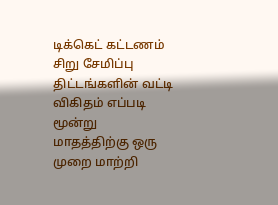டிக்கெட் கட்டணம் சிறு சேமிப்பு திட்டங்களின் வட்டி விகிதம் எப்படி மூன்று மாதத்திற்கு ஒரு முறை மாற்றி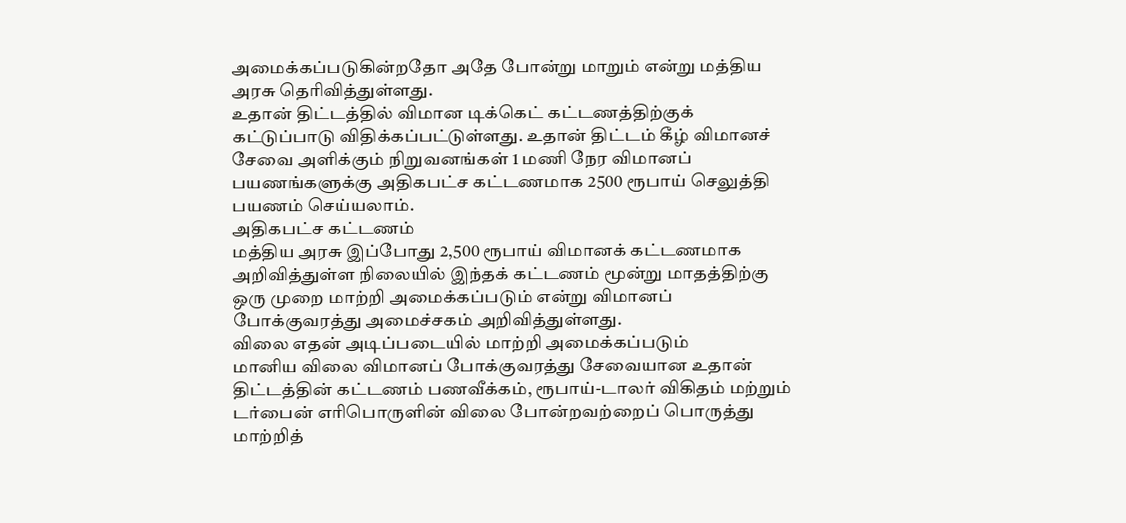அமைக்கப்படுகின்றதோ அதே போன்று மாறும் என்று மத்திய அரசு தெரிவித்துள்ளது.
உதான் திட்டத்தில் விமான டிக்கெட் கட்டணத்திற்குக் கட்டுப்பாடு விதிக்கப்பட்டுள்ளது. உதான் திட்டம் கீழ் விமானச் சேவை அளிக்கும் நிறுவனங்கள் 1 மணி நேர விமானப் பயணங்களுக்கு அதிகபட்ச கட்டணமாக 2500 ரூபாய் செலுத்தி பயணம் செய்யலாம்.
அதிகபட்ச கட்டணம்
மத்திய அரசு இப்போது 2,500 ரூபாய் விமானக் கட்டணமாக அறிவித்துள்ள நிலையில் இந்தக் கட்டணம் மூன்று மாதத்திற்கு ஒரு முறை மாற்றி அமைக்கப்படும் என்று விமானப் போக்குவரத்து அமைச்சகம் அறிவித்துள்ளது.
விலை எதன் அடிப்படையில் மாற்றி அமைக்கப்படும்
மானிய விலை விமானப் போக்குவரத்து சேவையான உதான் திட்டத்தின் கட்டணம் பணவீக்கம், ரூபாய்-டாலர் விகிதம் மற்றும் டர்பைன் எரிபொருளின் விலை போன்றவற்றைப் பொருத்து மாற்றித்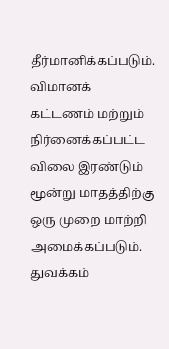தீர்மானிக்கப்படும்.
விமானக் கட்டணம் மற்றும் நிர்னைக்கப்பட்ட விலை இரண்டும் மூன்று மாதத்திற்கு ஒரு முறை மாற்றி அமைக்கப்படும்.
துவக்கம்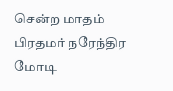சென்ற மாதம் பிரதமர் நரேந்திர மோடி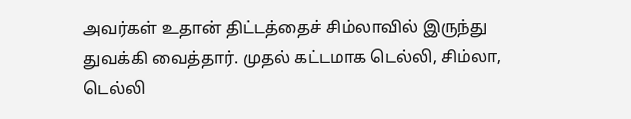அவர்கள் உதான் திட்டத்தைச் சிம்லாவில் இருந்து துவக்கி வைத்தார். முதல் கட்டமாக டெல்லி, சிம்லா, டெல்லி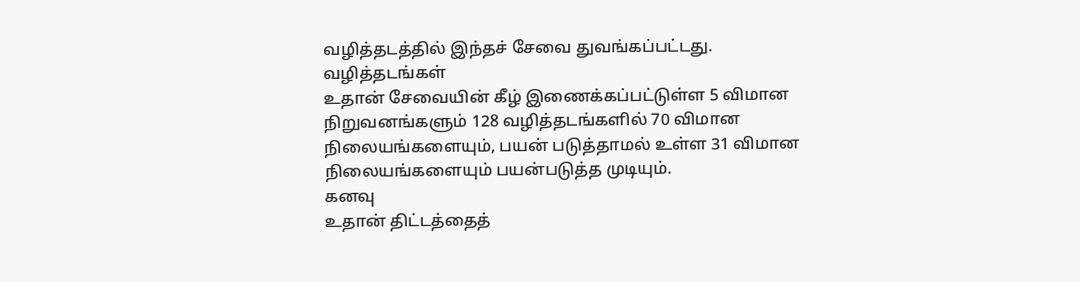வழித்தடத்தில் இந்தச் சேவை துவங்கப்பட்டது.
வழித்தடங்கள்
உதான் சேவையின் கீழ் இணைக்கப்பட்டுள்ள 5 விமான நிறுவனங்களும் 128 வழித்தடங்களில் 70 விமான நிலையங்களையும், பயன் படுத்தாமல் உள்ள 31 விமான நிலையங்களையும் பயன்படுத்த முடியும்.
கனவு
உதான் திட்டத்தைத்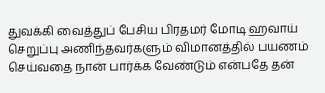துவக்கி வைத்துப் பேசிய பிரதமர் மோடி ஹவாய் செறுப்பு அணிந்தவர்களும் விமானத்தில் பயணம் செய்வதை நான் பார்க்க வேண்டும் என்பதே தன்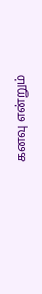கனவு என்றும்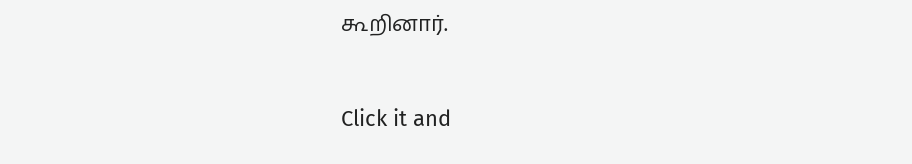கூறினார்.


Click it and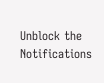Unblock the Notifications